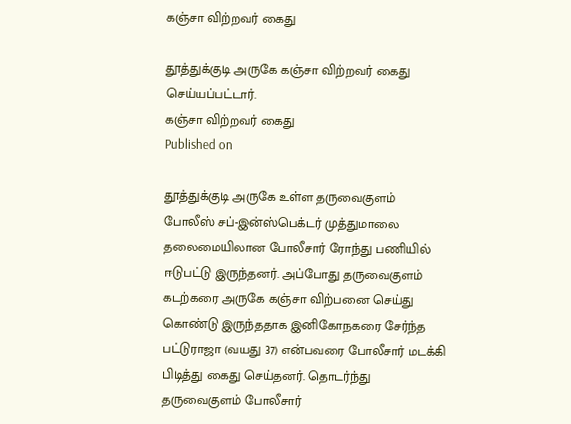கஞ்சா விற்றவர் கைது

தூத்துக்குடி அருகே கஞ்சா விற்றவர் கைது செய்யப்பட்டார்.
கஞ்சா விற்றவர் கைது
Published on

தூத்துக்குடி அருகே உள்ள தருவைகுளம் போலீஸ் சப்-இன்ஸ்பெக்டர் முத்துமாலை தலைமையிலான போலீசார் ரோந்து பணியில் ஈடுபட்டு இருந்தனர். அப்போது தருவைகுளம் கடற்கரை அருகே கஞ்சா விற்பனை செய்து கொண்டு இருந்ததாக இனிகோநகரை சேர்ந்த பட்டுராஜா (வயது 37) என்பவரை போலீசார் மடக்கி பிடித்து கைது செய்தனர். தொடர்ந்து தருவைகுளம் போலீசார்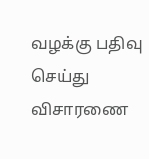வழக்கு பதிவு செய்து விசாரணை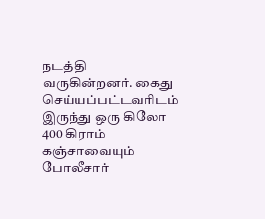நடத்தி வருகின்றனர். கைது செய்யப்பட்டவரிடம் இருந்து ஒரு கிலோ 400 கிராம் கஞ்சாவையும் போலீசார்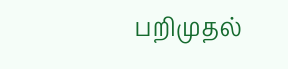பறிமுதல்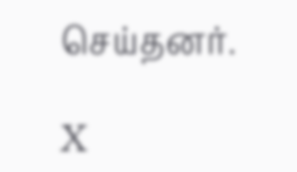செய்தனர்.

X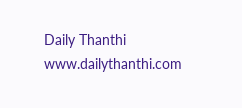Daily Thanthi
www.dailythanthi.com